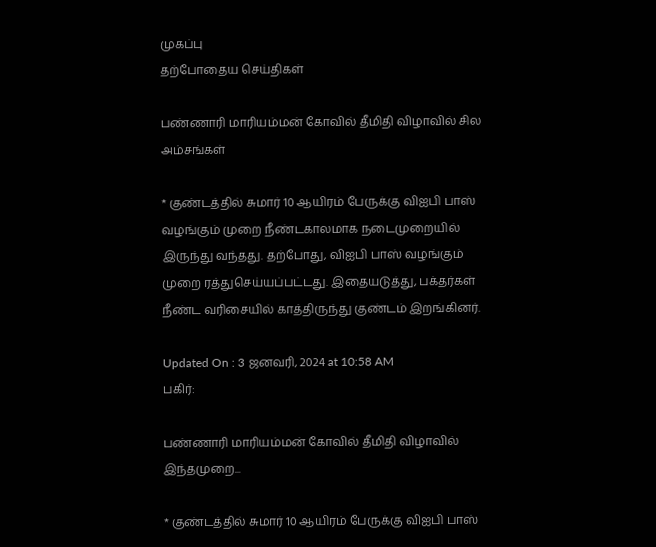முகப்பு
தற்போதைய செய்திகள்

பண்ணாரி மாரியம்மன் கோவில் தீமிதி விழாவில் சில அம்சங்கள்

* குண்டத்தில் சுமார் 10 ஆயிரம் பேருக்கு விஐபி பாஸ் வழங்கும் முறை நீண்டகாலமாக நடைமுறையில் இருந்து வந்தது. தற்போது, விஐபி பாஸ் வழங்கும் முறை ரத்துசெய்யப்பட்டது. இதையடுத்து, பக்தர்கள் நீண்ட வரிசையில் காத்திருந்து குண்டம் இறங்கினர்.

Updated On : 3 ஜனவரி, 2024 at 10:58 AM
பகிர்:

பண்ணாரி மாரியம்மன் கோவில் தீமிதி விழாவில் இந்தமுறை...

* குண்டத்தில் சுமார் 10 ஆயிரம் பேருக்கு விஐபி பாஸ்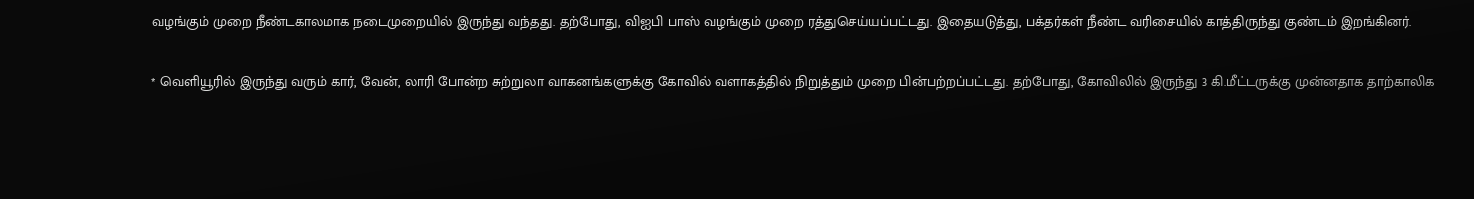வழங்கும் முறை நீண்டகாலமாக நடைமுறையில் இருந்து வந்தது. தற்போது, விஐபி பாஸ் வழங்கும் முறை ரத்துசெய்யப்பட்டது. இதையடுத்து, பக்தர்கள் நீண்ட வரிசையில் காத்திருந்து குண்டம் இறங்கினர்.

* வெளியூரில் இருந்து வரும் கார், வேன், லாரி போன்ற சுற்றுலா வாகனங்களுக்கு கோவில் வளாகத்தில் நிறுத்தும் முறை பின்பற்றப்பட்டது. தற்போது, கோவிலில் இருந்து 3 கி.மீட்டருக்கு முன்னதாக தாற்காலிக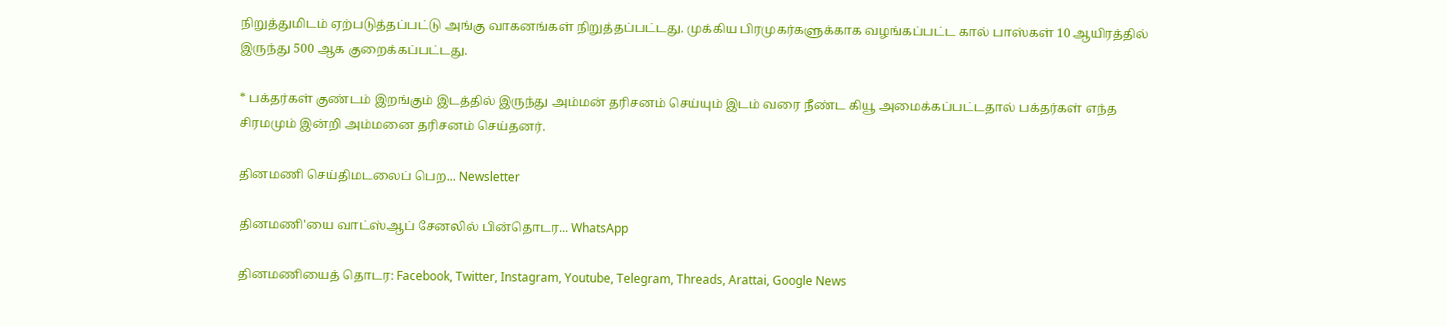நிறுத்துமிடம் ஏற்படுத்தப்பட்டு அங்கு வாகனங்கள் நிறுத்தப்பட்டது. முக்கிய பிரமுகர்களுக்காக வழங்கப்பட்ட கால் பாஸ்கள் 10 ஆயிரத்தில் இருந்து 500 ஆக குறைக்கப்பட்டது.

* பக்தர்கள் குண்டம் இறங்கும் இடத்தில் இருந்து அம்மன் தரிசனம் செய்யும் இடம் வரை நீண்ட கியூ அமைக்கப்பட்டதால் பக்தர்கள் எந்த சிரமமும் இன்றி அம்மனை தரிசனம் செய்தனர்.

தினமணி செய்திமடலைப் பெற... Newsletter

தினமணி'யை வாட்ஸ்ஆப் சேனலில் பின்தொடர... WhatsApp

தினமணியைத் தொடர: Facebook, Twitter, Instagram, Youtube, Telegram, Threads, Arattai, Google News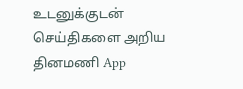உடனுக்குடன் செய்திகளை அறிய தினமணி App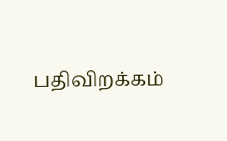பதிவிறக்கம்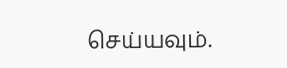செய்யவும்.